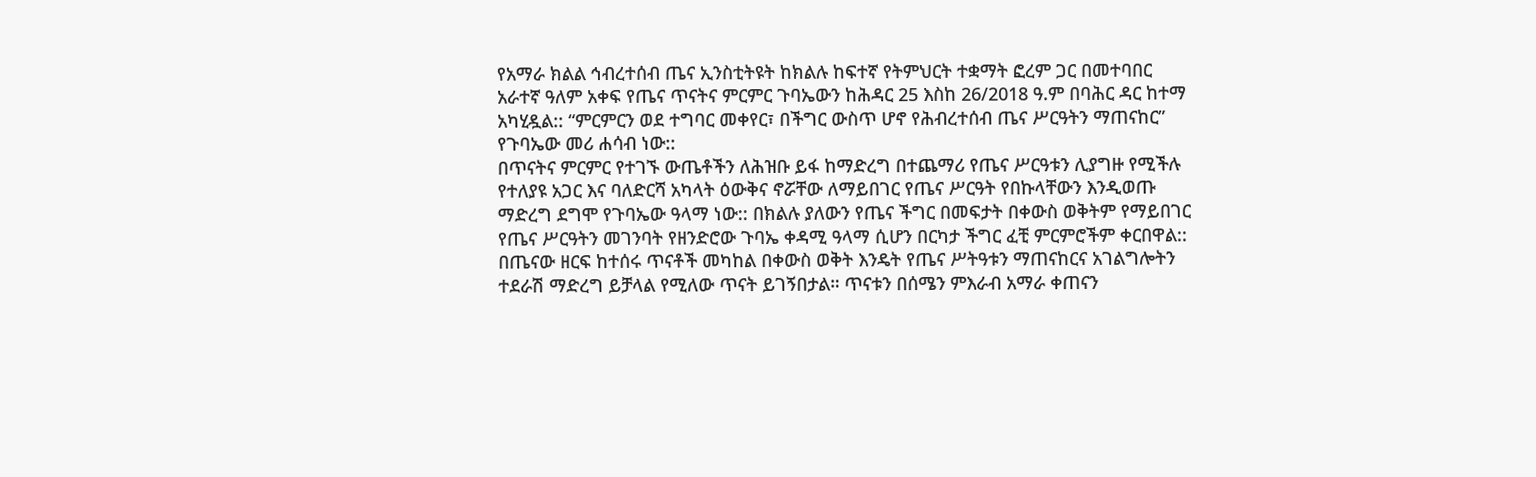የአማራ ክልል ኅብረተሰብ ጤና ኢንስቲትዩት ከክልሉ ከፍተኛ የትምህርት ተቋማት ፎረም ጋር በመተባበር አራተኛ ዓለም አቀፍ የጤና ጥናትና ምርምር ጉባኤውን ከሕዳር 25 እስከ 26/2018 ዓ.ም በባሕር ዳር ከተማ አካሂዷል:: “ምርምርን ወደ ተግባር መቀየር፣ በችግር ውስጥ ሆኖ የሕብረተሰብ ጤና ሥርዓትን ማጠናከር” የጉባኤው መሪ ሐሳብ ነው::
በጥናትና ምርምር የተገኙ ውጤቶችን ለሕዝቡ ይፋ ከማድረግ በተጨማሪ የጤና ሥርዓቱን ሊያግዙ የሚችሉ የተለያዩ አጋር እና ባለድርሻ አካላት ዕውቅና ኖሯቸው ለማይበገር የጤና ሥርዓት የበኩላቸውን እንዲወጡ ማድረግ ደግሞ የጉባኤው ዓላማ ነው:: በክልሉ ያለውን የጤና ችግር በመፍታት በቀውስ ወቅትም የማይበገር የጤና ሥርዓትን መገንባት የዘንድሮው ጉባኤ ቀዳሚ ዓላማ ሲሆን በርካታ ችግር ፈቺ ምርምሮችም ቀርበዋል::
በጤናው ዘርፍ ከተሰሩ ጥናቶች መካከል በቀውስ ወቅት እንዴት የጤና ሥትዓቱን ማጠናከርና አገልግሎትን ተደራሽ ማድረግ ይቻላል የሚለው ጥናት ይገኝበታል። ጥናቱን በሰሜን ምእራብ አማራ ቀጠናን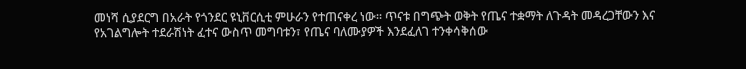መነሻ ሲያደርግ በአራት የጎንደር ዩኒቨርሲቲ ምሁራን የተጠናቀረ ነው። ጥናቱ በግጭት ወቅት የጤና ተቋማት ለጉዳት መዳረጋቸውን እና የአገልግሎት ተደራሽነት ፈተና ውስጥ መግባቱን፣ የጤና ባለሙያዎች እንደፈለገ ተንቀሳቅሰው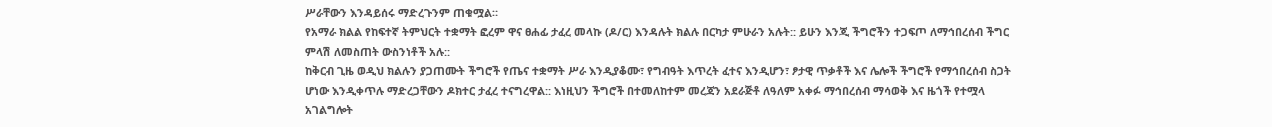ሥራቸውን እንዳይሰሩ ማድረጉንም ጠቁሟል።
የአማራ ክልል የከፍተኛ ትምህርት ተቋማት ፎረም ዋና ፀሐፊ ታፈረ መላኩ (ዶ/ር) እንዳሉት ክልሉ በርካታ ምሁራን አሉት:: ይሁን እንጂ ችግሮችን ተጋፍጦ ለማኅበረሰብ ችግር ምላሽ ለመስጠት ውስንነቶች አሉ::
ከቅርብ ጊዜ ወዲህ ክልሉን ያጋጠሙት ችግሮች የጤና ተቋማት ሥራ እንዲያቆሙ፣ የግብዓት እጥረት ፈተና እንዲሆን፣ ፆታዊ ጥቃቶች እና ሌሎች ችግሮች የማኅበረሰብ ስጋት ሆነው እንዲቀጥሉ ማድረጋቸውን ዶክተር ታፈረ ተናግረዋል:: እነዚህን ችግሮች በተመለከተም መረጃን አደራጅቶ ለዓለም አቀፉ ማኅበረሰብ ማሳወቅ እና ዜጎች የተሟላ አገልግሎት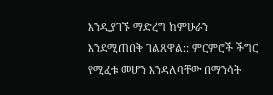እንዲያገኙ ማድረግ ከምሁራን እንደሚጠበቅ ገልጸዋል:: ምርምሮች ችግር የሚፈቱ መሆን እንዳለባቸው በማንሳት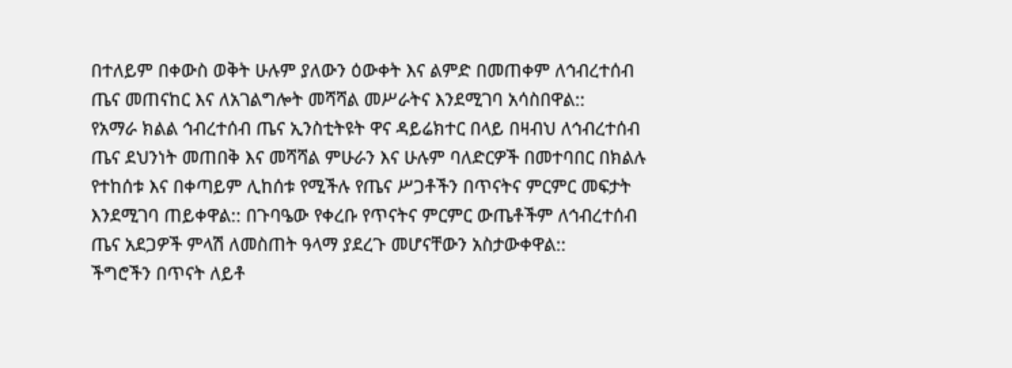በተለይም በቀውስ ወቅት ሁሉም ያለውን ዕውቀት እና ልምድ በመጠቀም ለኅብረተሰብ ጤና መጠናከር እና ለአገልግሎት መሻሻል መሥራትና እንደሚገባ አሳስበዋል::
የአማራ ክልል ኅብረተሰብ ጤና ኢንስቲትዩት ዋና ዳይሬክተር በላይ በዛብህ ለኅብረተሰብ ጤና ደህንነት መጠበቅ እና መሻሻል ምሁራን እና ሁሉም ባለድርዎች በመተባበር በክልሉ የተከሰቱ እና በቀጣይም ሊከሰቱ የሚችሉ የጤና ሥጋቶችን በጥናትና ምርምር መፍታት እንደሚገባ ጠይቀዋል:: በጉባዔው የቀረቡ የጥናትና ምርምር ውጤቶችም ለኅብረተሰብ ጤና አደጋዎች ምላሽ ለመስጠት ዓላማ ያደረጉ መሆናቸውን አስታውቀዋል::
ችግሮችን በጥናት ለይቶ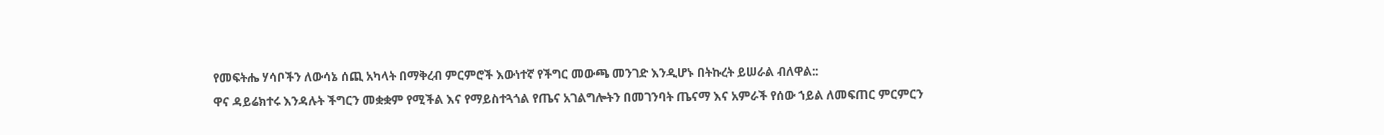የመፍትሔ ሃሳቦችን ለውሳኔ ሰጪ አካላት በማቅረብ ምርምሮች እውነተኛ የችግር መውጫ መንገድ እንዲሆኑ በትኩረት ይሠራል ብለዋል::
ዋና ዳይሬክተሩ እንዳሉት ችግርን መቋቋም የሚችል እና የማይስተጓጎል የጤና አገልግሎትን በመገንባት ጤናማ እና አምራች የሰው ኀይል ለመፍጠር ምርምርን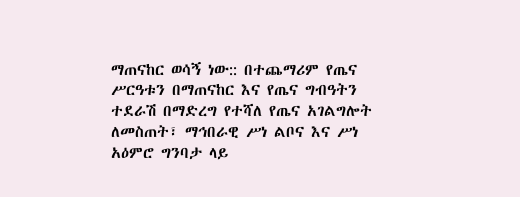ማጠናከር ወሳኝ ነው:: በተጨማሪም የጤና ሥርዓቱን በማጠናከር እና የጤና ግብዓትን ተደራሽ በማድረግ የተሻለ የጤና አገልግሎት ለመስጠት፣ ማኅበራዊ ሥነ ልቦና እና ሥነ አዕምሮ ግንባታ ላይ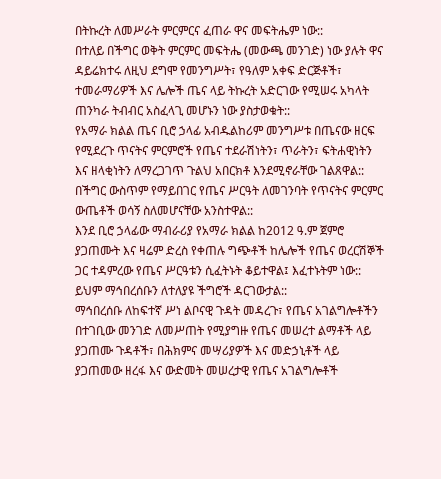በትኩረት ለመሥራት ምርምርና ፈጠራ ዋና መፍትሔም ነው::
በተለይ በችግር ወቅት ምርምር መፍትሔ (መውጫ መንገድ) ነው ያሉት ዋና ዳይሬክተሩ ለዚህ ደግሞ የመንግሥት፣ የዓለም አቀፍ ድርጅቶች፣ ተመራማሪዎች እና ሌሎች ጤና ላይ ትኩረት አድርገው የሚሠሩ አካላት ጠንካራ ትብብር አስፈላጊ መሆኑን ነው ያስታወቁት::
የአማራ ክልል ጤና ቢሮ ኃላፊ አብዱልከሪም መንግሥቱ በጤናው ዘርፍ የሚደረጉ ጥናትና ምርምሮች የጤና ተደራሽነትን፣ ጥራትን፣ ፍትሐዊነትን እና ዘላቂነትን ለማረጋገጥ ጉልህ አበርክቶ እንደሚኖራቸው ገልጸዋል:: በችግር ውስጥም የማይበገር የጤና ሥርዓት ለመገንባት የጥናትና ምርምር ውጤቶች ወሳኝ ስለመሆናቸው አንስተዋል::
እንደ ቢሮ ኃላፊው ማብራሪያ የአማራ ክልል ከ2012 ዓ.ም ጀምሮ ያጋጠሙት እና ዛሬም ድረስ የቀጠሉ ግጭቶች ከሌሎች የጤና ወረርሽኞች ጋር ተዳምረው የጤና ሥርዓቱን ሲፈትኑት ቆይተዋል፤ እፈተኑትም ነው:: ይህም ማኅበረሰቡን ለተለያዩ ችግሮች ዳርገውታል::
ማኅበረሰቡ ለከፍተኛ ሥነ ልቦናዊ ጉዳት መዳረጉ፣ የጤና አገልግሎቶችን በተገቢው መንገድ ለመሥጠት የሚያግዙ የጤና መሠረተ ልማቶች ላይ ያጋጠሙ ጉዳቶች፣ በሕክምና መሣሪያዎች እና መድኃኒቶች ላይ ያጋጠመው ዘረፋ እና ውድመት መሠረታዊ የጤና አገልግሎቶች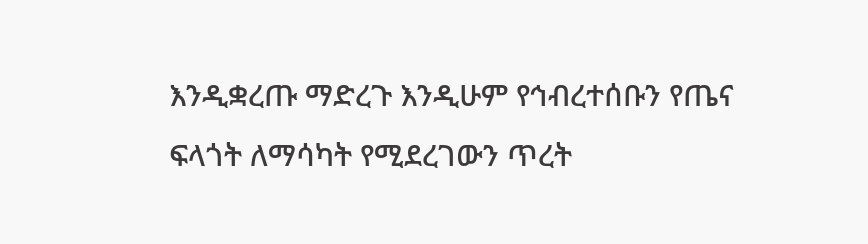እንዲቋረጡ ማድረጉ እንዲሁም የኅብረተሰቡን የጤና ፍላጎት ለማሳካት የሚደረገውን ጥረት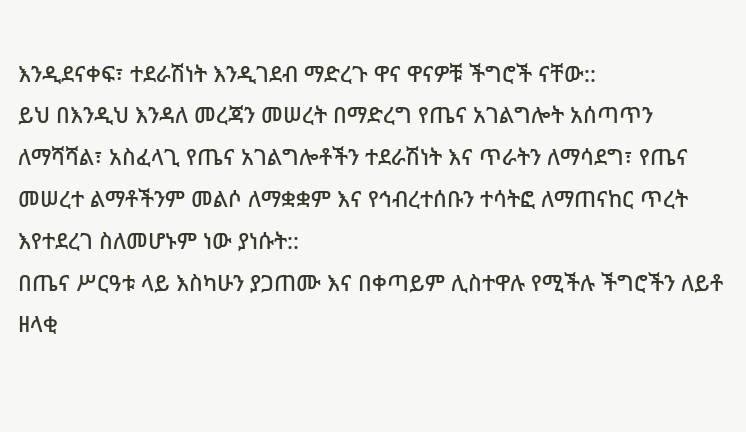እንዲደናቀፍ፣ ተደራሽነት እንዲገደብ ማድረጉ ዋና ዋናዎቹ ችግሮች ናቸው::
ይህ በእንዲህ እንዳለ መረጃን መሠረት በማድረግ የጤና አገልግሎት አሰጣጥን ለማሻሻል፣ አስፈላጊ የጤና አገልግሎቶችን ተደራሽነት እና ጥራትን ለማሳደግ፣ የጤና መሠረተ ልማቶችንም መልሶ ለማቋቋም እና የኅብረተሰቡን ተሳትፎ ለማጠናከር ጥረት እየተደረገ ስለመሆኑም ነው ያነሱት::
በጤና ሥርዓቱ ላይ እስካሁን ያጋጠሙ እና በቀጣይም ሊስተዋሉ የሚችሉ ችግሮችን ለይቶ ዘላቂ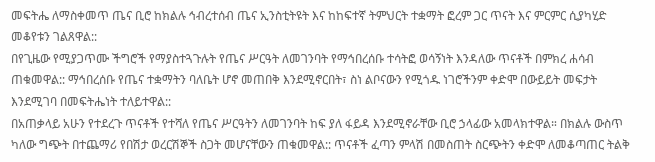መፍትሔ ለማስቀመጥ ጤና ቢሮ ከክልሉ ኅብረተሰብ ጤና ኢንስቲትዩት እና ከከፍተኛ ትምህርት ተቋማት ፎረም ጋር ጥናት እና ምርምር ሲያካሂድ መቆየቱን ገልጸዋል::
በየጊዜው የሚያጋጥሙ ችግሮች የማያስተጓጉሉት የጤና ሥርዓት ለመገንባት የማኅበረሰቡ ተሳትፎ ወሳኝነት እንዳለው ጥናቶች በምክረ ሐሳብ ጠቁመዋል:: ማኅበረሰቡ የጤና ተቋማትን ባለቤት ሆኖ መጠበቅ እንደሚኖርበት፣ ስነ ልቦናውን የሚጎዱ ነገሮችንም ቀድሞ በውይይት መፍታት እንደሚገባ በመፍትሔነት ተለይተዋል::
በአጠቃላይ አሁን የተደረጉ ጥናቶች የተሻለ የጤና ሥርዓትን ለመገንባት ከፍ ያለ ፋይዳ እንደሚኖራቸው ቢሮ ኃላፊው አመላክተዋል። በክልሉ ውስጥ ካለው ግጭት በተጨማሪ የበሽታ ወረርሽኞች ስጋት መሆናቸውን ጠቁመዋል:: ጥናቶች ፈጣን ምላሽ በመስጠት ስርጭትን ቀድሞ ለመቆጣጠር ትልቅ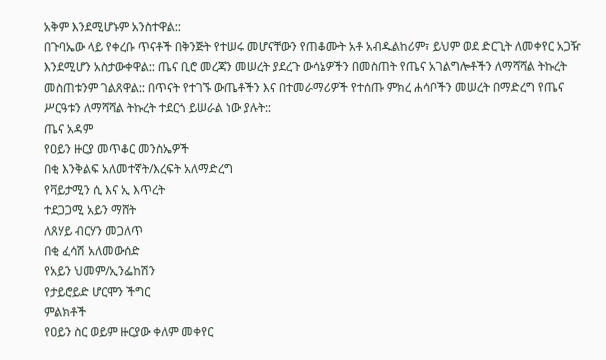አቅም እንደሚሆኑም አንስተዋል::
በጉባኤው ላይ የቀረቡ ጥናቶች በቅንጅት የተሠሩ መሆናቸውን የጠቆሙት አቶ አብዱልከሪም፣ ይህም ወደ ድርጊት ለመቀየር አጋዥ እንደሚሆን አስታውቀዋል:: ጤና ቢሮ መረጃን መሠረት ያደረጉ ውሳኔዎችን በመስጠት የጤና አገልግሎቶችን ለማሻሻል ትኩረት መስጠቱንም ገልጸዋል:: በጥናት የተገኙ ውጤቶችን እና በተመራማሪዎች የተሰጡ ምክረ ሐሳቦችን መሠረት በማድረግ የጤና ሥርዓቱን ለማሻሻል ትኩረት ተደርጎ ይሠራል ነው ያሉት::
ጤና አዳም
የዐይን ዙርያ መጥቆር መንስኤዎች
በቂ እንቅልፍ አለመተኛት/እረፍት አለማድረግ
የቫይታሚን ሲ እና ኢ እጥረት
ተደጋጋሚ አይን ማሸት
ለጸሃይ ብርሃን መጋለጥ
በቂ ፈሳሽ አለመውሰድ
የአይን ህመም/ኢንፌከሽን
የታይሮይድ ሆርሞን ችግር
ምልክቶች
የዐይን ስር ወይም ዙርያው ቀለም መቀየር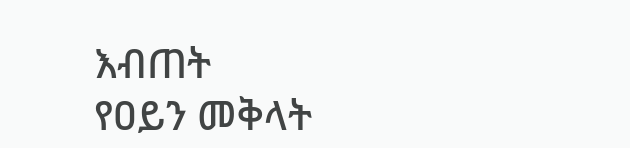እብጠት
የዐይን መቅላት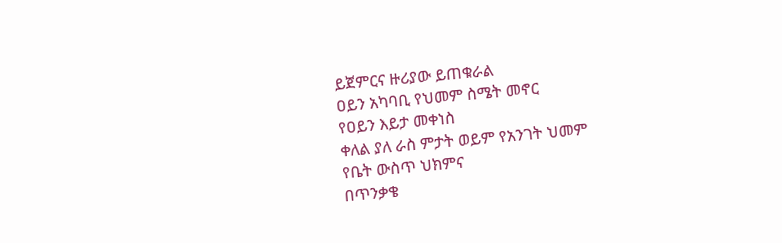ይጀምርና ዙሪያው ይጠቁራል
ዐይን አካባቢ የህመም ስሜት መኖር
የዐይን እይታ መቀነስ
ቀለል ያለ ራስ ምታት ወይም የአንገት ህመም
የቤት ውስጥ ህክምና
በጥንቃቄ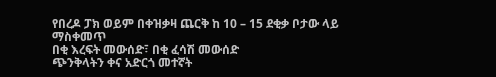የበረዶ ፓክ ወይም በቀዝቃዛ ጨርቅ ከ 10 – 15 ደቂቃ ቦታው ላይ ማስቀመጥ
በቂ እረፍት መውሰድ፣ በቂ ፈሳሽ መውሰድ
ጭንቅላትን ቀና አድርጎ መተኛት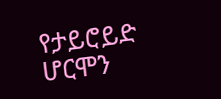የታይሮይድ ሆርሞን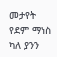መታየት
የደም ማነስ ካለ ያንን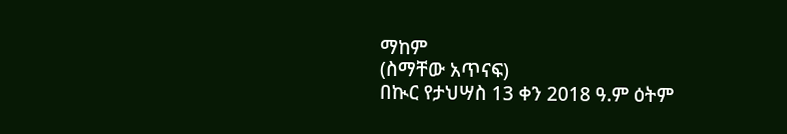ማከም
(ስማቸው አጥናፍ)
በኲር የታህሣስ 13 ቀን 2018 ዓ.ም ዕትም